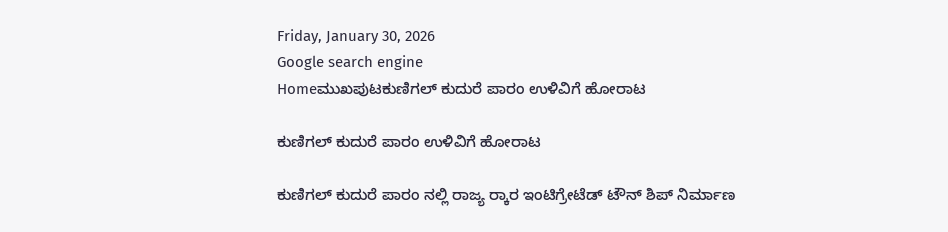Friday, January 30, 2026
Google search engine
Homeಮುಖಪುಟಕುಣಿಗಲ್ ಕುದುರೆ ಪಾರಂ ಉಳಿವಿಗೆ ಹೋರಾಟ

ಕುಣಿಗಲ್ ಕುದುರೆ ಪಾರಂ ಉಳಿವಿಗೆ ಹೋರಾಟ

ಕುಣಿಗಲ್ ಕುದುರೆ ಪಾರಂ ನಲ್ಲಿ ರಾಜ್ಯ ರ‍್ಕಾರ ಇಂಟಿಗ್ರೇಟೆಡ್ ಟೌನ್ ಶಿಪ್ ನಿರ್ಮಾಣ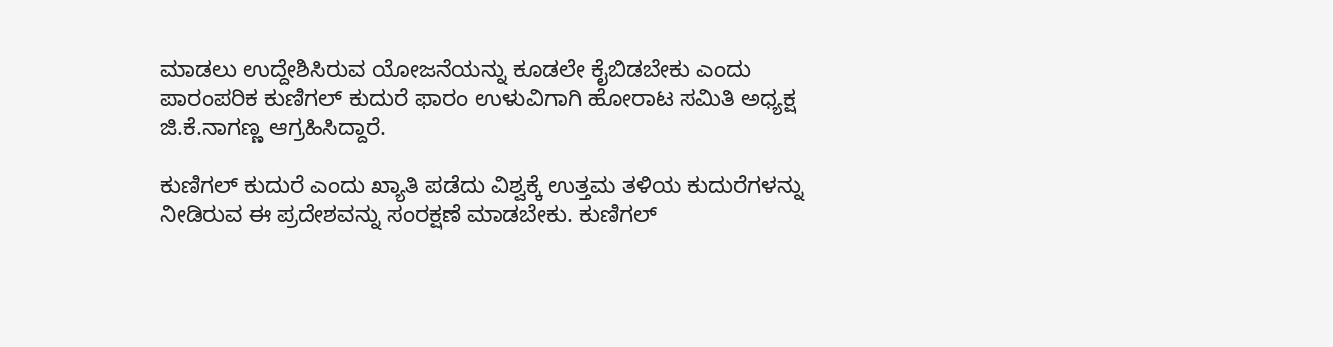ಮಾಡಲು ಉದ್ದೇಶಿಸಿರುವ ಯೋಜನೆಯನ್ನು ಕೂಡಲೇ ಕೈಬಿಡಬೇಕು ಎಂದು ಪಾರಂಪರಿಕ ಕುಣಿಗಲ್ ಕುದುರೆ ಫಾರಂ ಉಳುವಿಗಾಗಿ ಹೋರಾಟ ಸಮಿತಿ ಅಧ್ಯಕ್ಷ ಜಿ.ಕೆ.ನಾಗಣ್ಣ ಆಗ್ರಹಿಸಿದ್ದಾರೆ.

ಕುಣಿಗಲ್ ಕುದುರೆ ಎಂದು ಖ್ಯಾತಿ ಪಡೆದು ವಿಶ್ವಕ್ಕೆ ಉತ್ತಮ ತಳಿಯ ಕುದುರೆಗಳನ್ನು ನೀಡಿರುವ ಈ ಪ್ರದೇಶವನ್ನು ಸಂರಕ್ಷಣೆ ಮಾಡಬೇಕು. ಕುಣಿಗಲ್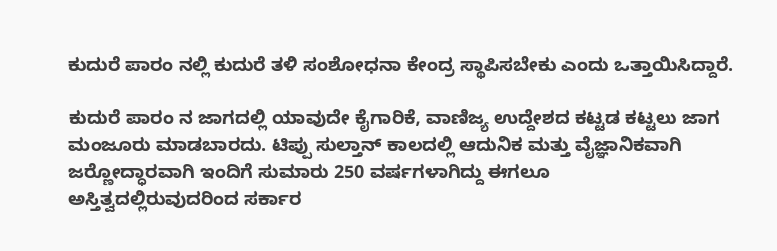ಕುದುರೆ ಪಾರಂ ನಲ್ಲಿ ಕುದುರೆ ತಳಿ ಸಂಶೋಧನಾ ಕೇಂದ್ರ ಸ್ಥಾಪಿಸಬೇಕು ಎಂದು ಒತ್ತಾಯಿಸಿದ್ದಾರೆ.

ಕುದುರೆ ಪಾರಂ ನ ಜಾಗದಲ್ಲಿ ಯಾವುದೇ ಕೈಗಾರಿಕೆ, ವಾಣಿಜ್ಯ ಉದ್ದೇಶದ ಕಟ್ಟಡ ಕಟ್ಟಲು ಜಾಗ ಮಂಜೂರು ಮಾಡಬಾರದು. ಟಿಪ್ಪು ಸುಲ್ತಾನ್ ಕಾಲದಲ್ಲಿ ಆದುನಿಕ ಮತ್ತು ವೈಜ್ಞಾನಿಕವಾಗಿ ಜರ‍್ಣೋದ್ಧಾರವಾಗಿ ಇಂದಿಗೆ ಸುಮಾರು 250 ವರ್ಷಗಳಾಗಿದ್ದು ಈಗಲೂ
ಅಸ್ತಿತ್ವದಲ್ಲಿರುವುದರಿಂದ ಸರ್ಕಾರ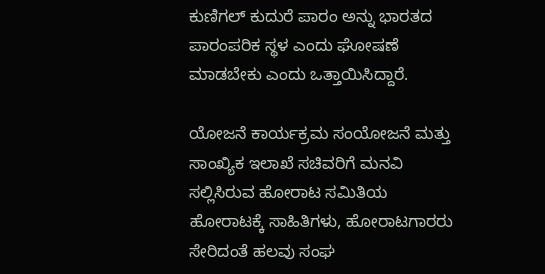ಕುಣಿಗಲ್ ಕುದುರೆ ಪಾರಂ ಅನ್ನು ಭಾರತದ ಪಾರಂಪರಿಕ ಸ್ಥಳ ಎಂದು ಘೋಷಣೆ ಮಾಡಬೇಕು ಎಂದು ಒತ್ತಾಯಿಸಿದ್ದಾರೆ.

ಯೋಜನೆ ಕಾರ್ಯಕ್ರಮ ಸಂಯೋಜನೆ ಮತ್ತು ಸಾಂಖ್ಯಿಕ ಇಲಾಖೆ ಸಚಿವರಿಗೆ ಮನವಿ ಸಲ್ಲಿಸಿರುವ ಹೋರಾಟ ಸಮಿತಿಯ ಹೋರಾಟಕ್ಕೆ ಸಾಹಿತಿಗಳು, ಹೋರಾಟಗಾರರು ಸೇರಿದಂತೆ ಹಲವು ಸಂಘ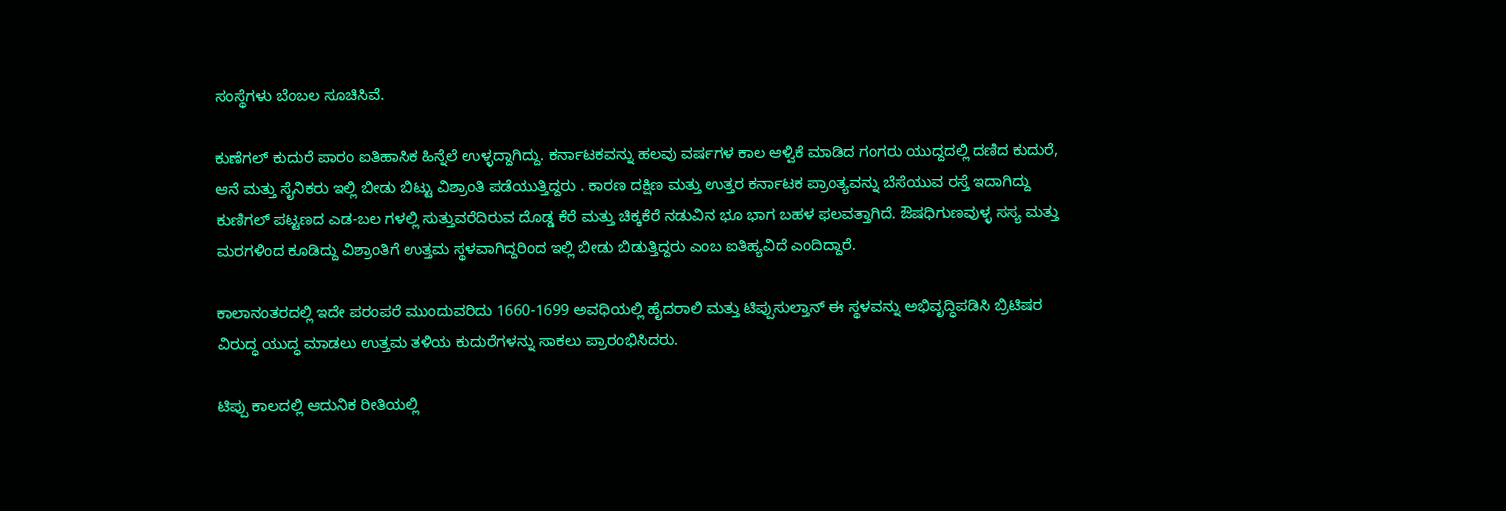ಸಂಸ್ಥೆಗಳು ಬೆಂಬಲ ಸೂಚಿಸಿವೆ.

ಕುಣೆಗಲ್ ಕುದುರೆ ಪಾರಂ ಐತಿಹಾಸಿಕ ಹಿನ್ನೆಲೆ ಉಳ್ಳದ್ದಾಗಿದ್ದು. ಕರ್ನಾಟಕವನ್ನು ಹಲವು ವರ್ಷಗಳ ಕಾಲ ಆಳ್ವಿಕೆ ಮಾಡಿದ ಗಂಗರು ಯುದ್ದದಲ್ಲಿ ದಣಿದ ಕುದುರೆ, ಆನೆ ಮತ್ತು ಸೈನಿಕರು ಇಲ್ಲಿ ಬೀಡು ಬಿಟ್ಟು ವಿಶ್ರಾಂತಿ ಪಡೆಯುತ್ತಿದ್ದರು . ಕಾರಣ ದಕ್ಷಿಣ ಮತ್ತು ಉತ್ತರ ಕರ್ನಾಟಕ ಪ್ರಾಂತ್ಯವನ್ನು ಬೆಸೆಯುವ ರಸ್ತೆ ಇದಾಗಿದ್ದು ಕುಣಿಗಲ್ ಪಟ್ಟಣದ ಎಡ-ಬಲ ಗಳಲ್ಲಿ ಸುತ್ತುವರೆದಿರುವ ದೊಡ್ಡ ಕೆರೆ ಮತ್ತು ಚಿಕ್ಕಕೆರೆ ನಡುವಿನ ಭೂ ಭಾಗ ಬಹಳ ಫಲವತ್ತಾಗಿದೆ. ಔಷಧಿಗುಣವುಳ್ಳ ಸಸ್ಯ ಮತ್ತು ಮರಗಳಿಂದ ಕೂಡಿದ್ದು ವಿಶ್ರಾಂತಿಗೆ ಉತ್ತಮ ಸ್ಥಳವಾಗಿದ್ದರಿಂದ ಇಲ್ಲಿ ಬೀಡು ಬಿಡುತ್ತಿದ್ದರು ಎಂಬ ಐತಿಹ್ಯವಿದೆ ಎಂದಿದ್ದಾರೆ.

ಕಾಲಾನಂತರದಲ್ಲಿ ಇದೇ ಪರಂಪರೆ ಮುಂದುವರಿದು 1660-1699 ಅವಧಿಯಲ್ಲಿ ಹೈದರಾಲಿ ಮತ್ತು ಟಿಪ್ಪುಸುಲ್ತಾನ್ ಈ ಸ್ಥಳವನ್ನು ಅಭಿವೃದ್ಧಿಪಡಿಸಿ ಬ್ರಿಟಿಷರ ವಿರುದ್ಧ ಯುದ್ಧ ಮಾಡಲು ಉತ್ತಮ ತಳಿಯ ಕುದುರೆಗಳನ್ನು ಸಾಕಲು ಪ್ರಾರಂಭಿಸಿದರು.

ಟಿಪ್ಪು ಕಾಲದಲ್ಲಿ ಆದುನಿಕ ರೀತಿಯಲ್ಲಿ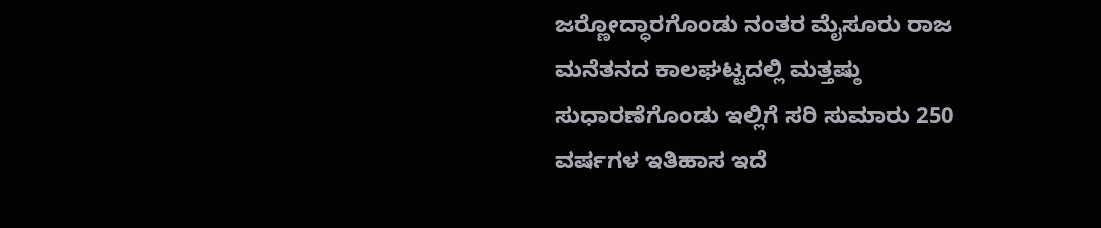ಜರ‍್ಣೋದ್ಧಾರಗೊಂಡು ನಂತರ ಮೈಸೂರು ರಾಜ ಮನೆತನದ ಕಾಲಘಟ್ಟದಲ್ಲಿ ಮತ್ತಷ್ಠು ಸುಧಾರಣೆಗೊಂಡು ಇಲ್ಲಿಗೆ ಸರಿ ಸುಮಾರು 250 ವರ್ಷಗಳ ಇತಿಹಾಸ ಇದೆ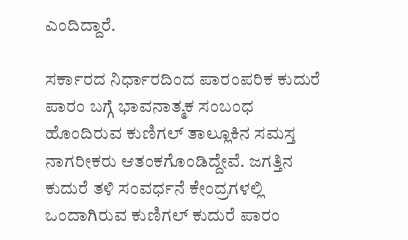ಎಂದಿದ್ದಾರೆ.

ಸರ್ಕಾರದ ನಿರ್ಧಾರದಿಂದ ಪಾರಂಪರಿಕ ಕುದುರೆ ಪಾರಂ ಬಗ್ಗೆ ಭಾವನಾತ್ಮಕ ಸಂಬಂಧ ಹೊಂದಿರುವ ಕುಣಿಗಲ್ ತಾಲ್ಲೂಕಿನ ಸಮಸ್ತ ನಾಗರೀಕರು ಆತಂಕಗೊಂಡಿದ್ದೇವೆ. ಜಗತ್ತಿನ ಕುದುರೆ ತಳಿ ಸಂವರ್ಧನೆ ಕೇಂದ್ರಗಳಲ್ಲಿ ಒಂದಾಗಿರುವ ಕುಣಿಗಲ್ ಕುದುರೆ ಪಾರಂ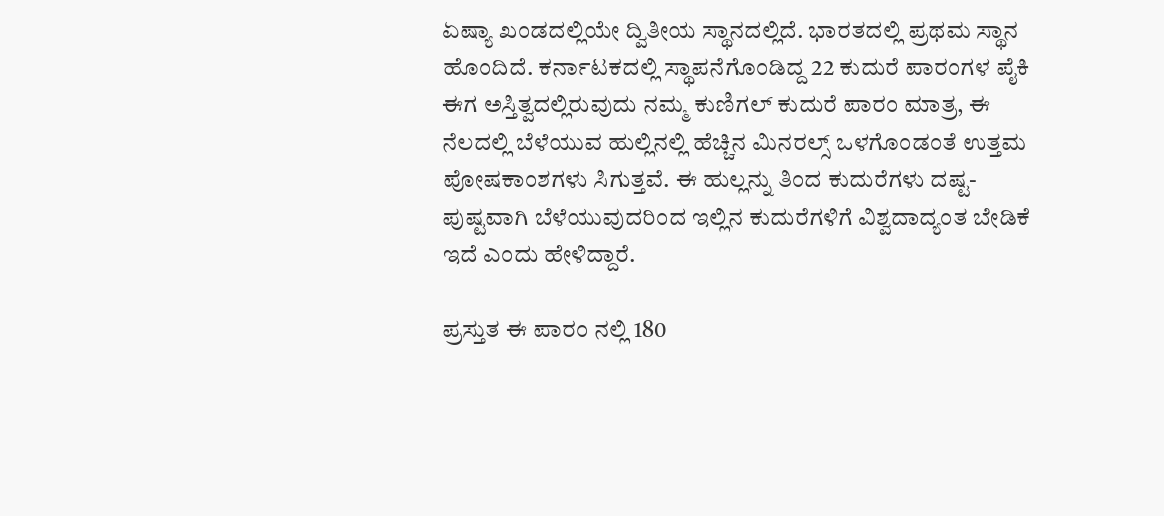ಏಷ್ಯಾ ಖಂಡದಲ್ಲಿಯೇ ದ್ವಿತೀಯ ಸ್ಥಾನದಲ್ಲಿದೆ. ಭಾರತದಲ್ಲಿ ಪ್ರಥಮ ಸ್ಥಾನ ಹೊಂದಿದೆ. ಕರ್ನಾಟಕದಲ್ಲಿ ಸ್ಥಾಪನೆಗೊಂಡಿದ್ದ 22 ಕುದುರೆ ಪಾರಂಗಳ ಪೈಕಿ ಈಗ ಅಸ್ತಿತ್ವದಲ್ಲಿರುವುದು ನಮ್ಮ ಕುಣಿಗಲ್ ಕುದುರೆ ಪಾರಂ ಮಾತ್ರ, ಈ ನೆಲದಲ್ಲಿ ಬೆಳೆಯುವ ಹುಲ್ಲಿನಲ್ಲಿ ಹೆಚ್ಚಿನ ಮಿನರಲ್ಸ್ ಒಳಗೊಂಡಂತೆ ಉತ್ತಮ ಪೋಷಕಾಂಶಗಳು ಸಿಗುತ್ತವೆ. ಈ ಹುಲ್ಲನ್ನು ತಿಂದ ಕುದುರೆಗಳು ದಷ್ಟ- ಪುಷ್ಟವಾಗಿ ಬೆಳೆಯುವುದರಿಂದ ಇಲ್ಲಿನ ಕುದುರೆಗಳಿಗೆ ವಿಶ್ವದಾದ್ಯಂತ ಬೇಡಿಕೆ ಇದೆ ಎಂದು ಹೇಳಿದ್ದಾರೆ.

ಪ್ರಸ್ತುತ ಈ ಪಾರಂ ನಲ್ಲಿ 180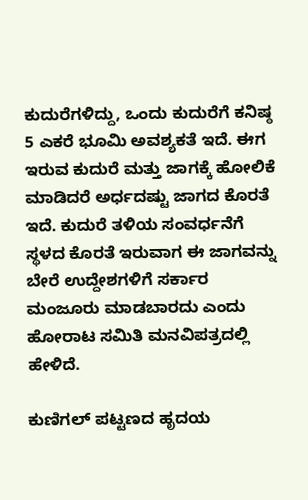ಕುದುರೆಗಳಿದ್ದು, ಒಂದು ಕುದುರೆಗೆ ಕನಿಷ್ಠ 5 ಎಕರೆ ಭೂಮಿ ಅವಶ್ಯಕತೆ ಇದೆ. ಈಗ ಇರುವ ಕುದುರೆ ಮತ್ತು ಜಾಗಕ್ಕೆ ಹೋಲಿಕೆ ಮಾಡಿದರೆ ಅರ್ಧದಷ್ಟು ಜಾಗದ ಕೊರತೆ ಇದೆ. ಕುದುರೆ ತಳಿಯ ಸಂವರ್ಧನೆಗೆ ಸ್ಥಳದ ಕೊರತೆ ಇರುವಾಗ ಈ ಜಾಗವನ್ನು ಬೇರೆ ಉದ್ದೇಶಗಳಿಗೆ ಸರ್ಕಾರ ಮಂಜೂರು ಮಾಡಬಾರದು ಎಂದು ಹೋರಾಟ ಸಮಿತಿ ಮನವಿಪತ್ರದಲ್ಲಿ ಹೇಳಿದೆ.

ಕುಣಿಗಲ್ ಪಟ್ಟಣದ ಹೃದಯ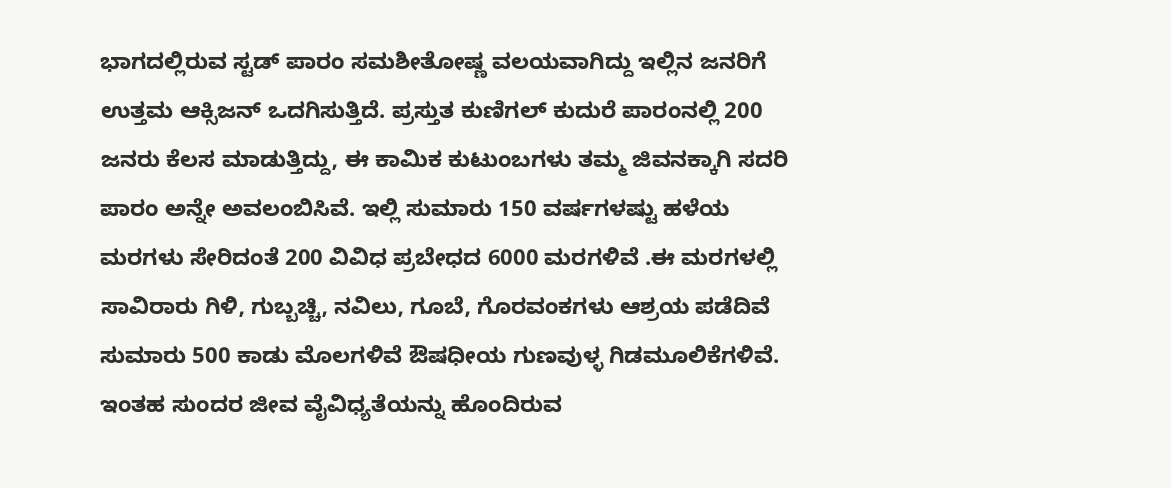ಭಾಗದಲ್ಲಿರುವ ಸ್ಟಡ್ ಪಾರಂ ಸಮಶೀತೋಷ್ಣ ವಲಯವಾಗಿದ್ದು ಇಲ್ಲಿನ ಜನರಿಗೆ ಉತ್ತಮ ಆಕ್ಸಿಜನ್ ಒದಗಿಸುತ್ತಿದೆ. ಪ್ರಸ್ತುತ ಕುಣಿಗಲ್ ಕುದುರೆ ಪಾರಂನಲ್ಲಿ 200 ಜನರು ಕೆಲಸ ಮಾಡುತ್ತಿದ್ದು, ಈ ಕಾಮಿಕ ಕುಟುಂಬಗಳು ತಮ್ಮ ಜಿವನಕ್ಕಾಗಿ ಸದರಿ ಪಾರಂ ಅನ್ನೇ ಅವಲಂಬಿಸಿವೆ. ಇಲ್ಲಿ ಸುಮಾರು 150 ವರ್ಷಗಳಷ್ಟು ಹಳೆಯ ಮರಗಳು ಸೇರಿದಂತೆ 200 ವಿವಿಧ ಪ್ರಬೇಧದ 6000 ಮರಗಳಿವೆ .ಈ ಮರಗಳಲ್ಲಿ ಸಾವಿರಾರು ಗಿಳಿ, ಗುಬ್ಬಚ್ಚಿ, ನವಿಲು, ಗೂಬೆ, ಗೊರವಂಕಗಳು ಆಶ್ರಯ ಪಡೆದಿವೆ ಸುಮಾರು 500 ಕಾಡು ಮೊಲಗಳಿವೆ ಔಷಧೀಯ ಗುಣವುಳ್ಳ ಗಿಡಮೂಲಿಕೆಗಳಿವೆ. ಇಂತಹ ಸುಂದರ ಜೀವ ವೈವಿಧ್ಯತೆಯನ್ನು ಹೊಂದಿರುವ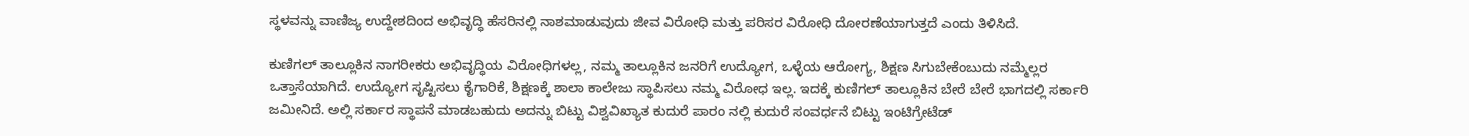ಸ್ಥಳವನ್ನು ವಾಣಿಜ್ಯ ಉದ್ದೇಶದಿಂದ ಅಭಿವೃದ್ಧಿ ಹೆಸರಿನಲ್ಲಿ ನಾಶಮಾಡುವುದು ಜೀವ ವಿರೋಧಿ ಮತ್ತು ಪರಿಸರ ವಿರೋಧಿ ದೋರಣೆಯಾಗುತ್ತದೆ ಎಂದು ತಿಳಿಸಿದೆ.

ಕುಣಿಗಲ್ ತಾಲ್ಲೂಕಿನ ನಾಗರೀಕರು ಅಭಿವೃದ್ಧಿಯ ವಿರೋಧಿಗಳಲ್ಲ, ನಮ್ಮ ತಾಲ್ಲೂಕಿನ ಜನರಿಗೆ ಉದ್ಯೋಗ, ಒಳ್ಳೆಯ ಆರೋಗ್ಯ, ಶಿಕ್ಷಣ ಸಿಗುಬೇಕೆಂಬುದು ನಮ್ಮೆಲ್ಲರ ಒತ್ತಾಸೆಯಾಗಿದೆ. ಉದ್ಯೋಗ ಸೃಷ್ಟಿಸಲು ಕೈಗಾರಿಕೆ, ಶಿಕ್ಷಣಕ್ಕೆ ಶಾಲಾ ಕಾಲೇಜು ಸ್ಥಾಪಿಸಲು ನಮ್ಮ ವಿರೋಧ ಇಲ್ಲ. ಇದಕ್ಕೆ ಕುಣಿಗಲ್ ತಾಲ್ಲೂಕಿನ ಬೇರೆ ಬೇರೆ ಭಾಗದಲ್ಲಿ ಸರ್ಕಾರಿ ಜಮೀನಿದೆ. ಅಲ್ಲಿ ಸರ್ಕಾರ ಸ್ಥಾಪನೆ ಮಾಡಬಹುದು ಅದನ್ನು ಬಿಟ್ಟು ವಿಶ್ವವಿಖ್ಯಾತ ಕುದುರೆ ಪಾರಂ ನಲ್ಲಿ ಕುದುರೆ ಸಂವರ್ಧನೆ ಬಿಟ್ಟು ಇಂಟಿಗ್ರೇಟೆಡ್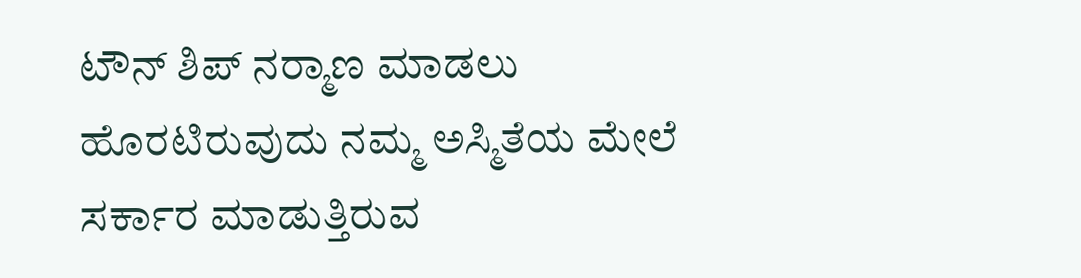ಟೌನ್ ಶಿಪ್ ನರ‍್ಮಾಣ ಮಾಡಲು ಹೊರಟಿರುವುದು ನಮ್ಮ ಅಸ್ಮಿತೆಯ ಮೇಲೆ ಸರ್ಕಾರ ಮಾಡುತ್ತಿರುವ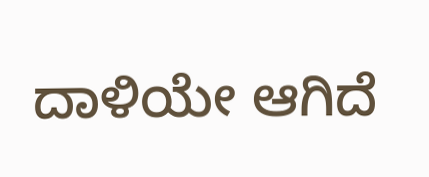ದಾಳಿಯೇ ಆಗಿದೆ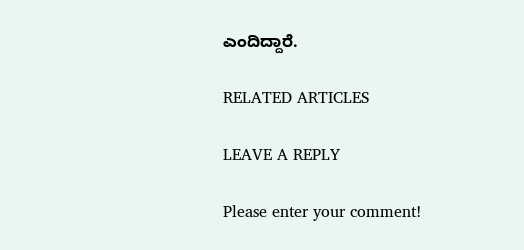ಎಂದಿದ್ದಾರೆ.

RELATED ARTICLES

LEAVE A REPLY

Please enter your comment!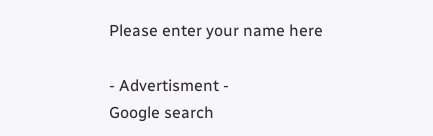Please enter your name here

- Advertisment -
Google search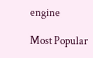engine

Most Popular